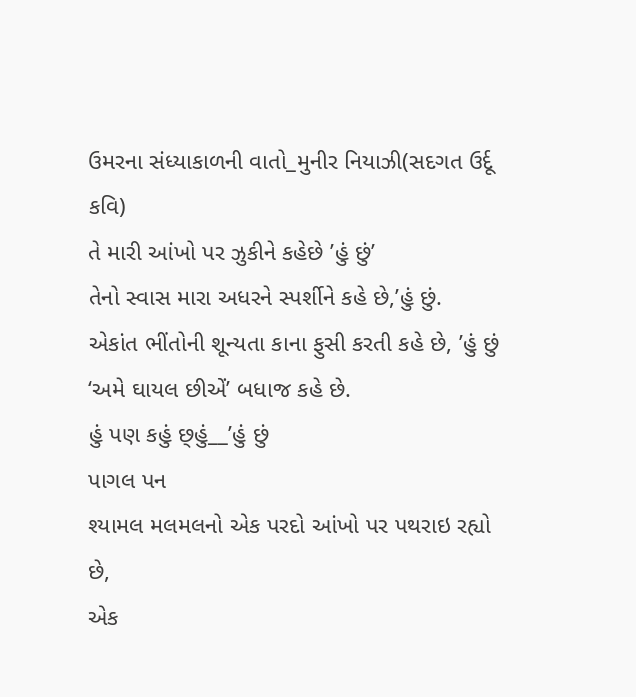ઉમરના સંધ્યાકાળની વાતો_મુનીર નિયાઝી(સદગત ઉર્દૂ કવિ)
તે મારી આંખો પર ઝુકીને કહેછે ’હું છું’
તેનો સ્વાસ મારા અધરને સ્પર્શીને કહે છે,’હું છું.
એકાંત ભીંતોની શૂન્યતા કાના ફુસી કરતી કહે છે, ’હું છું
‘અમે ઘાયલ છીએં’ બધાજ કહે છે.
હું પણ કહું છ્હું__’હું છું
પાગલ પન
શ્યામલ મલમલનો એક પરદો આંખો પર પથરાઇ રહ્યો છે,
એક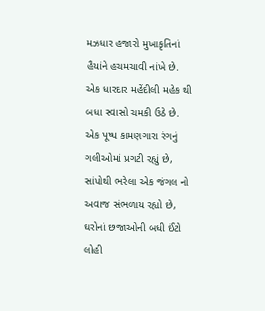મઝધાર હજારો મુખાકૃતિનાં હૈયાંને હચમચાવી નાંખે છે.
એક ધારદાર મહેંદીલી મહેક થી બધા સ્વાસો ચમકી ઉઠે છે.
એક પૂષ્પ કામણગારા રંગનું ગલીઓમાં પ્રગટી રહ્યું છે,
સાંપોથી ભરેલા એક જંગલ નો અવાજ સંભળાય રહ્યો છે,
ઘરોનાં છજાઓની બધી ઈંટો લોહી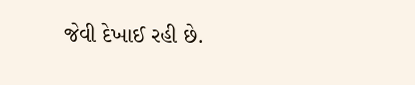જેવી દેખાઈ રહી છે.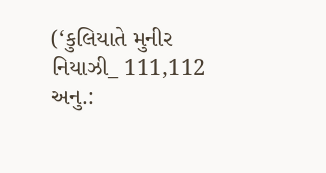(‘કુલિયાતે મુનીર નિયાઝી_ 111,112 અનુ.: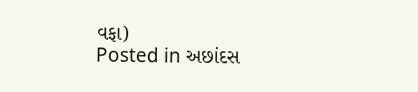વફા)
Posted in અછાંદસ